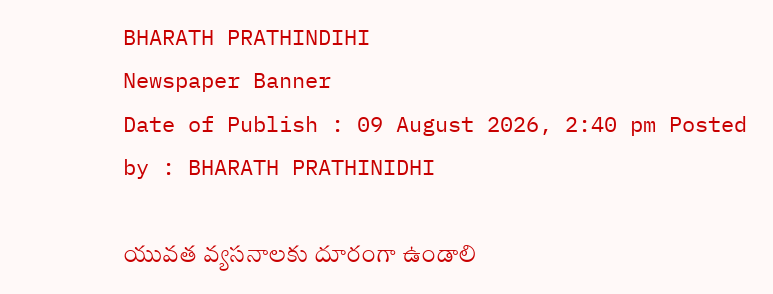BHARATH PRATHINDIHI
Newspaper Banner
Date of Publish : 09 August 2026, 2:40 pm Posted by : BHARATH PRATHINIDHI

యువత వ్యసనాలకు దూరంగా ఉండాలి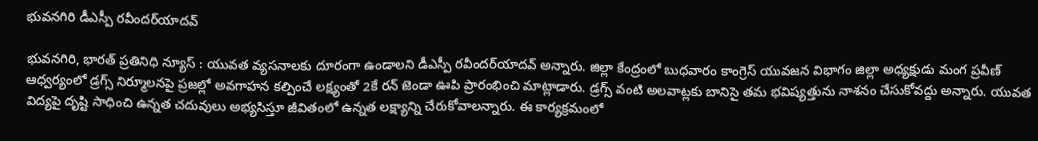భువనగిరి డీఎస్పీ రవీందర్‌యాదవ్‌

భువనగిరి, భారత్ ప్రతినిధి న్యూస్ : యువత వ్యసనాలకు దూరంగా ఉండాలని డీఎస్పీ రవీందర్‌యాదవ్‌ అన్నారు. జిల్లా కేంద్రంలో బుధవారం కాంగ్రెస్‌ యువజన విభాగం జిల్లా అధ్యక్షుడు మంగ ప్రవీణ్‌ ఆధ్వర్యంలో డ్రగ్స్‌ నిర్మూలనపై ప్రజల్లో అవగాహన కల్పించే లక్ష్యంతో 2కే రన్‌ జెండా ఊపి ప్రారంభించి మాట్లాడారు. డ్రగ్స్‌ వంటి అలవాట్లకు బానిసై తమ భవిష్యత్తును నాశనం చేసుకోవద్దు అన్నారు. యువత విద్యపై దృష్టి సాధించి ఉన్నత చదువులు అభ్యసిస్తూ జీవితంలో ఉన్నత లక్ష్యాన్ని చేరుకోవాలన్నారు. ఈ కార్యక్రమంలో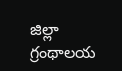జిల్లా గ్రంథాలయ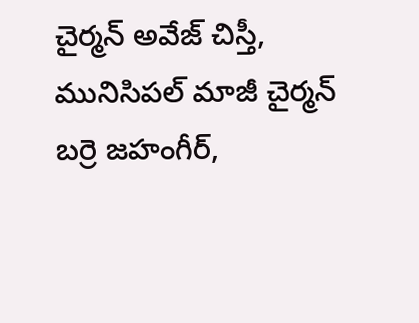చైర్మన్‌ అవేజ్‌ చిస్తీ, మునిసిపల్‌ మాజీ చైర్మన్‌ బర్రె జహంగీర్‌,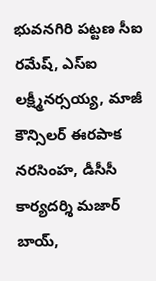భువనగిరి పట్టణ సీఐ రమేష్‌, ఎస్‌ఐ లక్ష్మీనర్సయ్య, మాజీ కౌన్సిలర్‌ ఈరపాక నరసింహ, డీసీసీ కార్యదర్శి మజార్‌ బాయ్‌,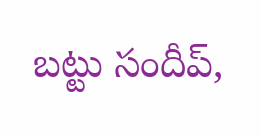బట్టు సందీప్‌,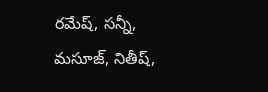రమేష్‌, సన్నీ, మసూజ్‌, నితీష్‌,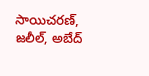సాయిచరణ్‌, జలీల్‌, అబేద్‌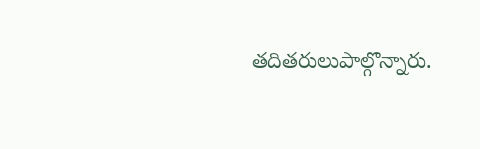తదితరులుపాల్గొన్నారు.